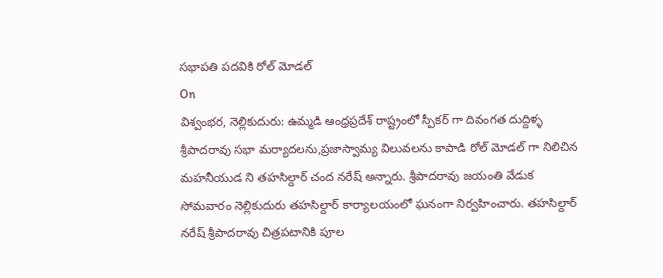సభాపతి పదవికి రోల్ మోడల్
On
విశ్వంభర, నెల్లికుదురు: ఉమ్మడి ఆంధ్రప్రదేశ్ రాష్ట్రంలో స్పీకర్ గా దివంగత దుద్దిళ్ళ శ్రీపాదరావు సభా మర్యాదలను,ప్రజాస్వామ్య విలువలను కాపాడి రోల్ మోడల్ గా నిలిచిన మహనీయుడ ని తహసిల్దార్ చంద నరేష్ అన్నారు. శ్రీపాదరావు జయంతి వేడుక సోమవారం నెల్లికుదురు తహసిల్దార్ కార్యాలయంలో ఘనంగా నిర్వహించారు. తహసిల్దార్ నరేష్ శ్రీపాదరావు చిత్రపటానికి పూల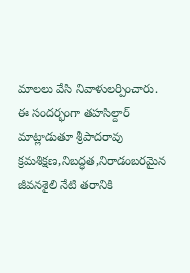మాలలు వేసి నివాళులర్పించారు. ఈ సందర్భంగా తహసిల్దార్ మాట్లాడుతూ శ్రీపాదరావు క్రమశిక్షణ,నిబద్ధత,నిరాడంబరమైన జీవనశైలి నేటి తరానికి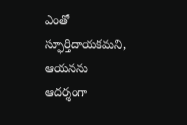ఎంతో స్ఫూర్తిదాయకమని, ఆయనను ఆదర్శంగా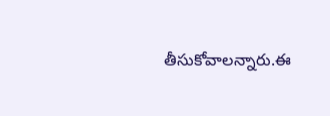తీసుకోవాలన్నారు.ఈ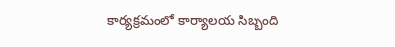కార్యక్రమంలో కార్యాలయ సిబ్బంది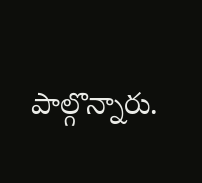పాల్గొన్నారు.